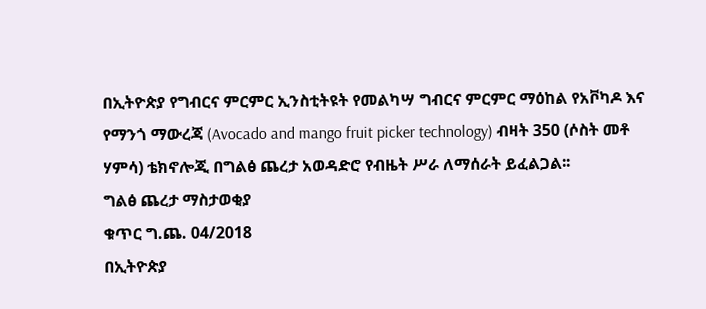በኢትዮጵያ የግብርና ምርምር ኢንስቲትዩት የመልካሣ ግብርና ምርምር ማዕከል የአቮካዶ እና የማንጎ ማውረጃ (Avocado and mango fruit picker technology) ብዛት 350 (ሶስት መቶ ሃምሳ) ቴክኖሎጂ በግልፅ ጨረታ አወዳድሮ የብዜት ሥራ ለማሰራት ይፈልጋል፡፡
ግልፅ ጨረታ ማስታወቂያ
ቁጥር ግ.ጨ. 04/2018
በኢትዮጵያ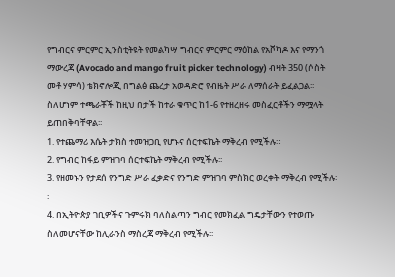የግብርና ምርምር ኢንስቲትዩት የመልካሣ ግብርና ምርምር ማዕከል የአቮካዶ እና የማንጎ ማውረጃ (Avocado and mango fruit picker technology) ብዛት 350 (ሶስት መቶ ሃምሳ) ቴክኖሎጂ በግልፅ ጨረታ አወዳድሮ የብዜት ሥራ ለማሰራት ይፈልጋል፡፡
ስለሆነም ተጫራቾች ከዚህ በታች ከተራ ቁጥር ከ1-6 የተዘረዘሩ መስፈርቶችን ማሟላት ይጠበቅባቸዋል፡፡
1. የተጨማሪ እሴት ታክስ ተመዝጋቢ የሆኑና ሰርተፍኬት ማቅረብ የሚችሉ።
2. የግብር ከፋይ ምዝገባ ሰርተፍኬት ማቅረብ የሚችሉ፡፡
3. የዘመኑን የታደሰ የንግድ ሥራ ፈቃድና የንግድ ምዝገባ ምስክር ወረቀት ማቅረብ የሚችሉ፡፡
4. በኢትዮጵያ ገቢዎችና ጉምሩክ ባለስልጣን ግብር የመክፈል ግዴታቸውን የተወጡ ስለመሆናቸው ከሊራንስ ማስረጃ ማቅረብ የሚችሉ፡፡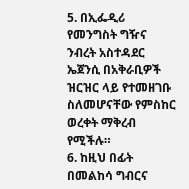5. በኢፌዲሪ የመንግስት ግዥና ንብረት አስተዳደር ኤጀንሲ በአቅራቢዎች ዝርዝር ላይ የተመዘገቡ ስለመሆናቸው የምስከር ወረቀት ማቅረብ የሚችሉ።
6. ከዚህ በፊት በመልከሳ ግብርና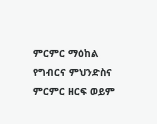ምርምር ማዕከል የግብርና ምህንድስና ምርምር ዘርፍ ወይም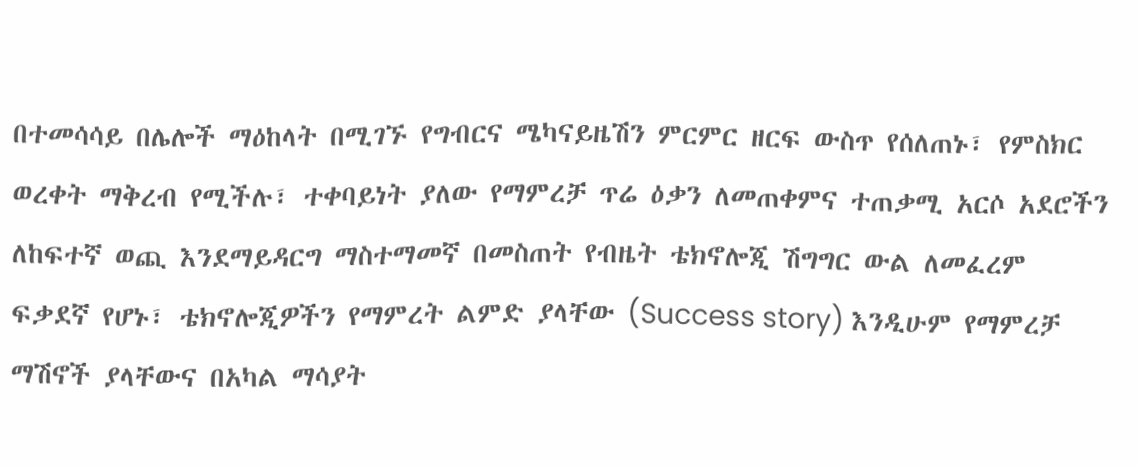በተመሳሳይ በሌሎች ማዕከላት በሚገኙ የግብርና ሜካናይዜሽን ምርምር ዘርፍ ውስጥ የሰለጠኑ፣ የምስክር ወረቀት ማቅረብ የሚችሉ፣ ተቀባይነት ያለው የማምረቻ ጥሬ ዕቃን ለመጠቀምና ተጠቃሚ አርሶ አደሮችን ለከፍተኛ ወጪ እንደማይዳርግ ማስተማመኛ በመስጠት የብዜት ቴክኖሎጂ ሽግግር ውል ለመፈረም ፍቃደኛ የሆኑ፣ ቴክኖሎጂዎችን የማምረት ልምድ ያላቸው (Success story) እንዲሁም የማምረቻ ማሽኖች ያላቸውና በአካል ማሳያት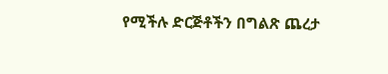የሚችሉ ድርጅቶችን በግልጽ ጨረታ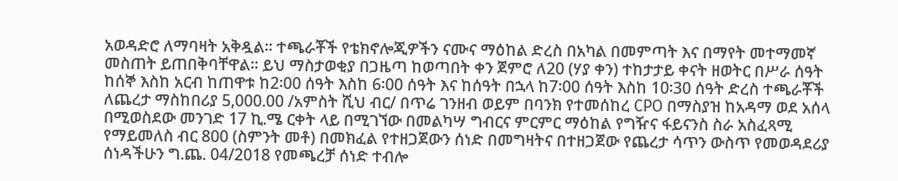አወዳድሮ ለማባዛት አቅዷል፡፡ ተጫራቾች የቴክኖሎጂዎችን ናሙና ማዕከል ድረስ በአካል በመምጣት እና በማየት መተማመኛ መስጠት ይጠበቅባቸዋል። ይህ ማስታወቂያ በጋዜጣ ከወጣበት ቀን ጀምሮ ለ20 (ሃያ ቀን) ተከታታይ ቀናት ዘወትር በሥራ ሰዓት ከሰኞ እስከ አርብ ከጠዋቱ ከ2፡00 ሰዓት እስከ 6፡00 ሰዓት እና ከሰዓት በኋላ ከ7፡00 ሰዓት እስከ 10፡30 ሰዓት ድረስ ተጫራቾች ለጨረታ ማስከበሪያ 5,000.00 /አምስት ሺህ ብር/ በጥሬ ገንዘብ ወይም በባንክ የተመሰከረ CPO በማስያዝ ከአዳማ ወደ አሰላ በሚወስደው መንገድ 17 ኪ.ሜ ርቀት ላይ በሚገኘው በመልካሣ ግብርና ምርምር ማዕከል የግዥና ፋይናንስ ስራ አስፈጻሚ የማይመለስ ብር 800 (ስምንት መቶ) በመክፈል የተዘጋጀውን ሰነድ በመግዛትና በተዘጋጀው የጨረታ ሳጥን ውስጥ የመወዳደሪያ ሰነዳችሁን ግ.ጨ. 04/2018 የመጫረቻ ሰነድ ተብሎ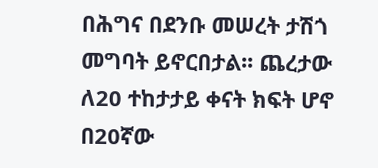በሕግና በደንቡ መሠረት ታሽጎ መግባት ይኖርበታል፡፡ ጨረታው ለ20 ተከታታይ ቀናት ክፍት ሆኖ በ20ኛው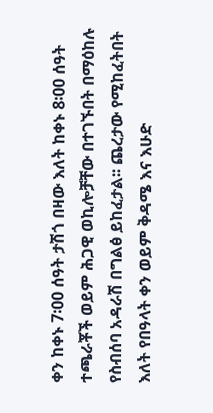ቀን ከቀኑ 7፡00 ሰዓት ታሽጎ በዛው እለት ከቀኑ 8፡00 ሰዓት ተጫራቾች ወይም ሕጋዊ ወኪሎቻቸው በተገኙበት በማዕከሉ የስብሰባ አዳራሽ በግልፅ ይከፈታል፡፡ ጨረታው የሚከፈትበት እለት የበዓላት ቀን ወይም ቅዳሜ እና እሁድ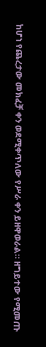ከሆነ የጨረታው መክፈቻ ቀን ወደሚቀጥለው የሥራ ቀን ይዘዋወራል። ዘግይተው የሚመጡ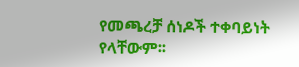የመጫረቻ ሰነዶች ተቀባይነት የላቸውም፡፡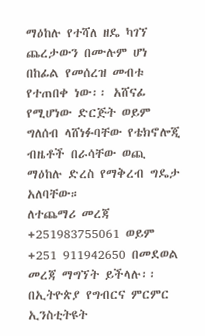ማዕከሉ የተሻለ ዘዴ ካገኘ ጨረታውን በሙሉም ሆነ በከፊል የመሰረዝ መብቱ የተጠበቀ ነው፡፡ አሸናፊ የሚሆነው ድርጅት ወይም ግለሰብ ላሸነፉባቸው የቴክኖሎጂ ብዜቶች በራሳቸው ወጪ ማዕከሉ ድረስ የማቅረብ ግዴታ አለባቸው።
ለተጨማሪ መረጃ
+251983755061 ወይም
+251 911942650 በመደወል መረጃ ማግኘት ይችላሉ፡፡
በኢትዮጵያ የግብርና ምርምር ኢንስቲትዩት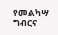የመልካሣ ግብርና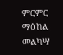ምርምር ማዕከል
መልካሣ